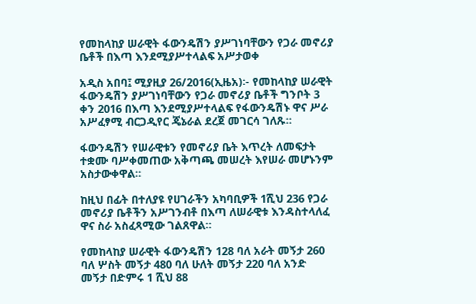የመከላከያ ሠራዊት ፋውንዴሽን ያሥገነባቸውን የጋራ መኖሪያ ቤቶች በእጣ እንደሚያሥተላልፍ አሥታወቀ

አዲስ አበባ፤ ሚያዚያ 26/2016(ኢዜአ)፡- የመከላከያ ሠራዊት ፋውንዴሽን ያሥገነባቸውን የጋራ መኖሪያ ቤቶች ግንቦት 3 ቀን 2016 በእጣ እንደሚያሥተላልፍ የፋውንዴሽኑ ዋና ሥራ አሥፈፃሚ ብርጋዲየር ጄኔራል ደረጀ መገርሳ ገለጹ።

ፋውንዴሽን የሠራዊቱን የመኖሪያ ቤት እጥረት ለመፍታት ተቋሙ ባሥቀመጠው አቅጣጫ መሠረት እየሠራ መሆኑንም አስታውቀዋል።

ከዚህ በፊት በተለያዩ የሀገራችን አካባቢዎች 1ሺህ 236 የጋራ መኖሪያ ቤቶችን አሥገንብቶ በእጣ ለሠራዊቱ እንዳስተላለፈ ዋና ስራ አስፈጻሚው ገልጸዋል።

የመከላከያ ሠራዊት ፋውንዴሽን 128 ባለ አራት መኝታ 260 ባለ ሦስት መኝታ 480 ባለ ሁለት መኝታ 220 ባለ አንድ መኝታ በድምሩ 1 ሺህ 88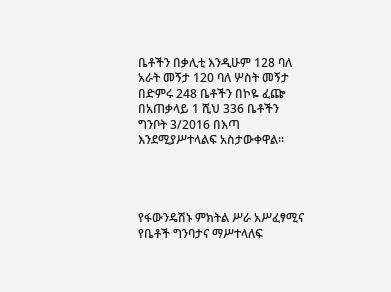ቤቶችን በቃሊቲ እንዲሁም 128 ባለ አራት መኝታ 120 ባለ ሦስት መኝታ በድምሩ 248 ቤቶችን በኮዬ ፈጬ በአጠቃላይ 1 ሺህ 336 ቤቶችን ግንቦት 3/2016 በእጣ እንደሚያሥተላልፍ አስታውቀዋል።




የፋውንዴሽኑ ምክትል ሥራ አሥፈፃሚና የቤቶች ግንባታና ማሥተላለፍ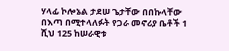ሃላፊ ኮሎኔል ታደሠ ጌታቸው በበኩላቸው በእጣ በሚተላለፉት የጋራ መኖሪያ ቤቶች 1 ሺህ 125 ከሠራዊቱ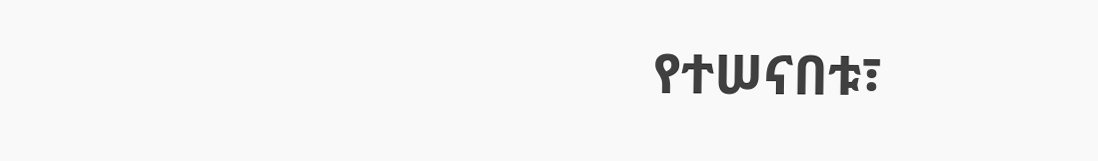የተሠናበቱ፣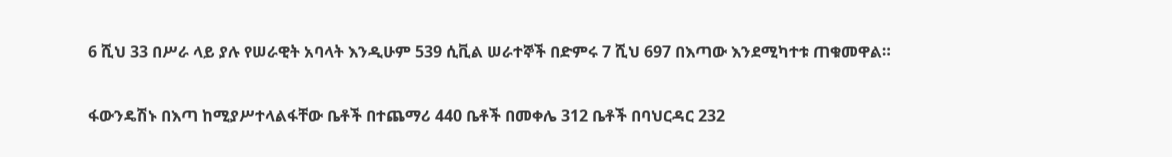6 ሺህ 33 በሥራ ላይ ያሉ የሠራዊት አባላት እንዲሁም 539 ሲቪል ሠራተኞች በድምሩ 7 ሺህ 697 በእጣው እንደሚካተቱ ጠቁመዋል።

ፋውንዴሽኑ በእጣ ከሚያሥተላልፋቸው ቤቶች በተጨማሪ 440 ቤቶች በመቀሌ 312 ቤቶች በባህርዳር 232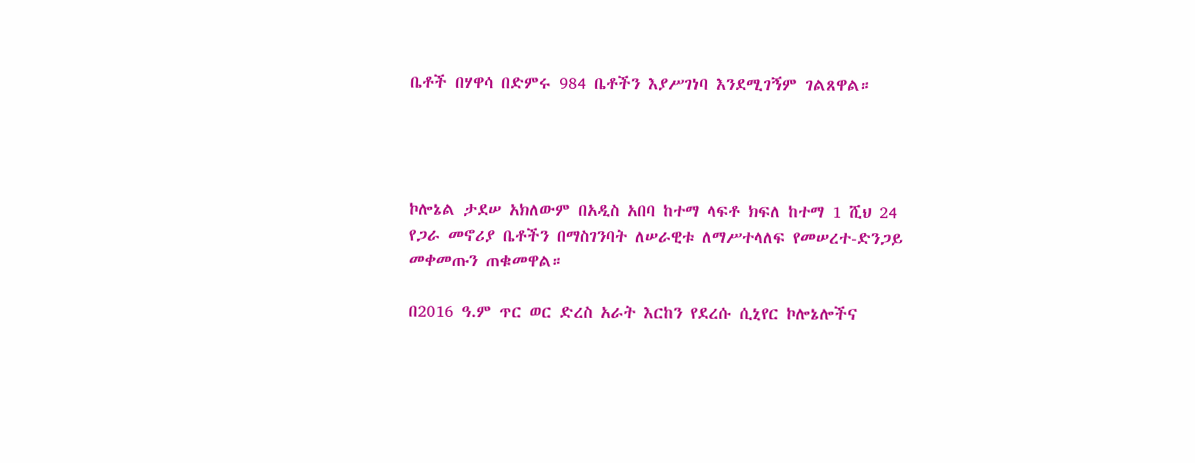ቤቶች በሃዋሳ በድምሩ 984 ቤቶችን እያሥገነባ እንደሚገኝም ገልጸዋል።




ኮሎኔል ታደሠ አክለውም በአዲስ አበባ ከተማ ላፍቶ ክፍለ ከተማ 1 ሺህ 24 የጋራ መኖሪያ ቤቶችን በማስገንባት ለሠራዊቱ ለማሥተላለፍ የመሠረተ-ድንጋይ መቀመጡን ጠቁመዋል።

በ2016 ዓ.ም ጥር ወር ድረስ አራት እርከን የደረሱ ሲኒየር ኮሎኔሎችና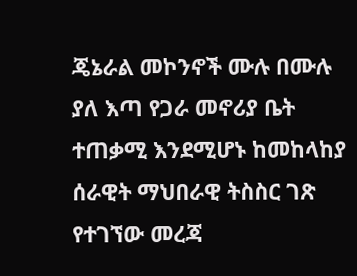ጄኔራል መኮንኖች ሙሉ በሙሉ ያለ እጣ የጋራ መኖሪያ ቤት ተጠቃሚ እንደሚሆኑ ከመከላከያ ሰራዊት ማህበራዊ ትስስር ገጽ የተገኘው መረጃ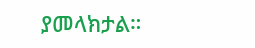ያመላክታል።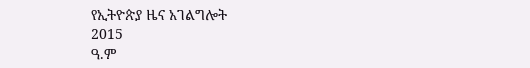የኢትዮጵያ ዜና አገልግሎት
2015
ዓ.ም